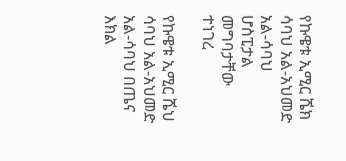የኩዌቱ ኢሚር ሼክ ሳባህ አል-አህመድ አል-ሳባህ ሆስፒታል መግባታቸው ተነገረ

የኩዌቱ ኢሚር ሼህ ሳባህ አል-አህመድ አል-ሳባህ በጤና እክል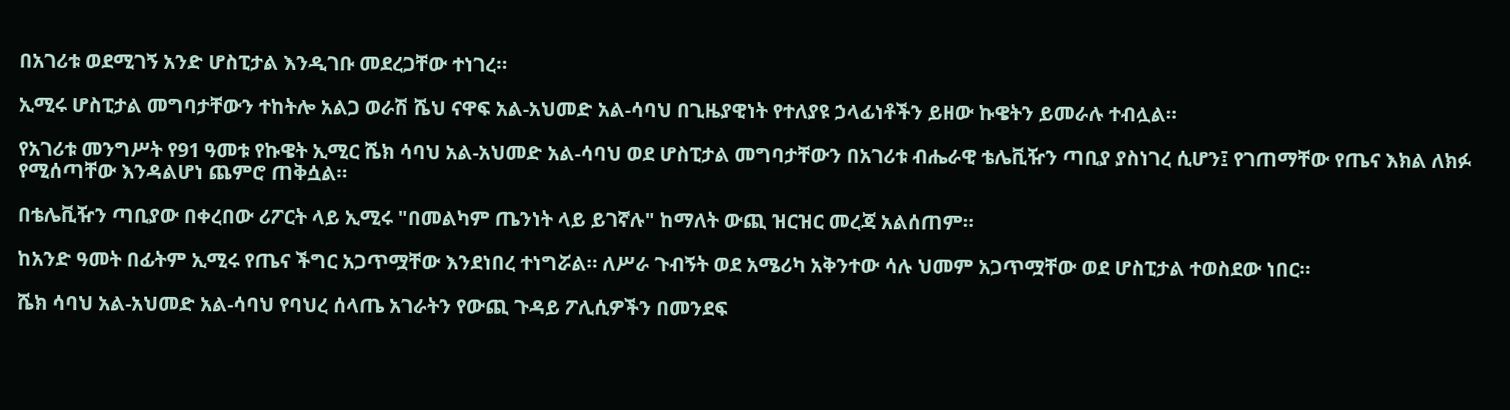በአገሪቱ ወደሚገኝ አንድ ሆስፒታል እንዲገቡ መደረጋቸው ተነገረ።

ኢሚሩ ሆስፒታል መግባታቸውን ተከትሎ አልጋ ወራሽ ሼህ ናዋፍ አል-አህመድ አል-ሳባህ በጊዜያዊነት የተለያዩ ኃላፊነቶችን ይዘው ኩዌትን ይመራሉ ተብሏል።

የአገሪቱ መንግሥት የ91 ዓመቱ የኩዌት ኢሚር ሼክ ሳባህ አል-አህመድ አል-ሳባህ ወደ ሆስፒታል መግባታቸውን በአገሪቱ ብሔራዊ ቴሌቪዥን ጣቢያ ያስነገረ ሲሆን፤ የገጠማቸው የጤና እክል ለክፉ የሚሰጣቸው እንዳልሆነ ጨምሮ ጠቅሷል።

በቴሌቪዥን ጣቢያው በቀረበው ሪፖርት ላይ ኢሚሩ "በመልካም ጤንነት ላይ ይገኛሉ" ከማለት ውጪ ዝርዝር መረጃ አልሰጠም።

ከአንድ ዓመት በፊትም ኢሚሩ የጤና ችግር አጋጥሟቸው እንደነበረ ተነግሯል። ለሥራ ጉብኝት ወደ አሜሪካ አቅንተው ሳሉ ህመም አጋጥሟቸው ወደ ሆስፒታል ተወስደው ነበር።

ሼክ ሳባህ አል-አህመድ አል-ሳባህ የባህረ ሰላጤ አገራትን የውጪ ጉዳይ ፖሊሲዎችን በመንደፍ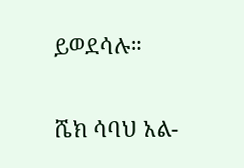ይወደሳሉ።

ሼክ ሳባህ አል-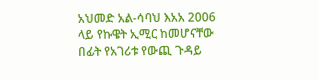አህመድ አል-ሳባህ እአአ 2006 ላይ የኩዌት ኢሚር ከመሆናቸው በፊት የአገሪቱ የውጪ ጉዳይ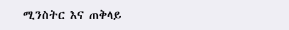ሚንስትር እና ጠቅላይ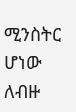ሚንስትር ሆነው ለብዙ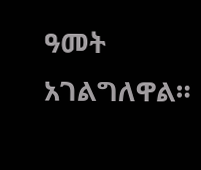ዓመት አገልግለዋል።